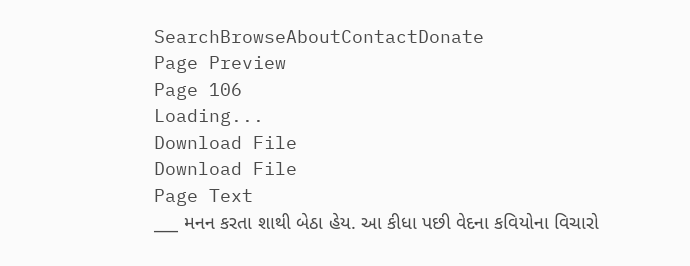SearchBrowseAboutContactDonate
Page Preview
Page 106
Loading...
Download File
Download File
Page Text
___ મનન કરતા શાથી બેઠા હેય. આ કીધા પછી વેદના કવિયોના વિચારો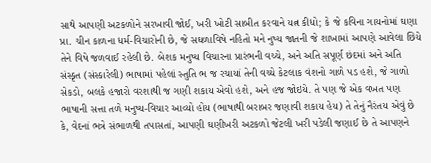સાથે આપણી અટકળોને સરખાવી જોઈ, ખરી ખોટી સાબીત કરવાને યત્ન કીધો; કે જે કવિના ગાયનોમાં ઘણા પ્રા. ચીન કાળના ધર્મ-વિચારોની છે, જે સઘળાવિષે નહિતો મને નુષ્ય જાતની જે શાખામાં આપણે આવેલા છિયે તેને વિષે જળવાઈ રહેલી છે. બેશક મનુષ્ય વિચારના પ્રારંભની વચ્ચે, અને અતિ સપૂર્ણ છંદમાં અને અતિ સંસ્કૃત (સંસ્કારેલી) ભાષામાં પહેલાં સ્તુતિ ભ જ રચાયાં તેની વચ્ચે કેટલાક વંશનો ગાળે પડ હશે, જે ગાળો સેકડો, બલકે હજારો વરશાથી જ ગણી શકાય એવો હશે, અને હજ જોઇયે. તે પણ જે એક વખત પણ ભાષાની સત્તા તળે મનુષ્ય-વિચાર આવ્યો હોય (ભાષાથી બરાબર જણાવી શકાય હેય) તે તેનું નૈરંતય એવું છે કે, વેદનાં ભત્રે સંભાળથી તપાસતાં, આપણી ઘણીખરી અટકળો જેટલી ખરી પડેલી જણાઈ છે તે આપણને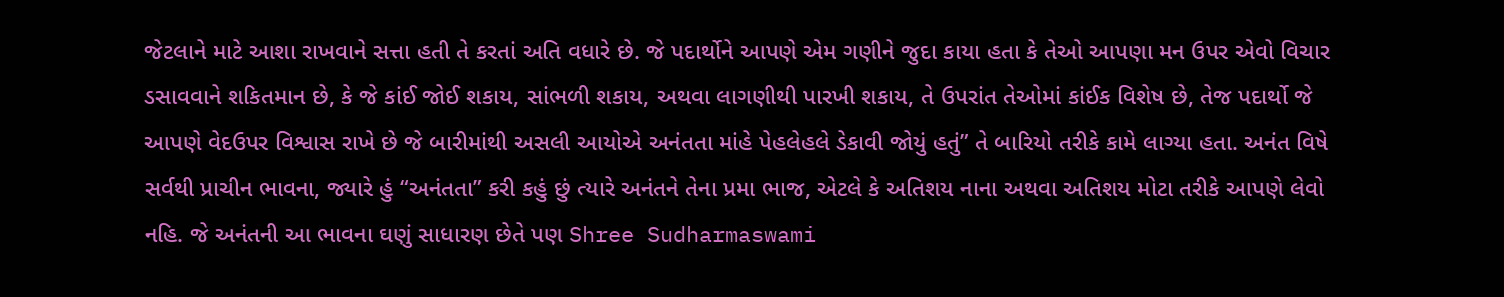જેટલાને માટે આશા રાખવાને સત્તા હતી તે કરતાં અતિ વધારે છે. જે પદાર્થોને આપણે એમ ગણીને જુદા કાયા હતા કે તેઓ આપણા મન ઉપર એવો વિચાર ડસાવવાને શકિતમાન છે, કે જે કાંઈ જોઈ શકાય, સાંભળી શકાય, અથવા લાગણીથી પારખી શકાય, તે ઉપરાંત તેઓમાં કાંઈક વિશેષ છે, તેજ પદાર્થો જે આપણે વેદઉપર વિશ્વાસ રાખે છે જે બારીમાંથી અસલી આયોએ અનંતતા માંહે પેહલેહલે ડેકાવી જોયું હતું” તે બારિયો તરીકે કામે લાગ્યા હતા. અનંત વિષે સર્વથી પ્રાચીન ભાવના, જ્યારે હું “અનંતતા” કરી કહું છું ત્યારે અનંતને તેના પ્રમા ભાજ, એટલે કે અતિશય નાના અથવા અતિશય મોટા તરીકે આપણે લેવો નહિ. જે અનંતની આ ભાવના ઘણું સાધારણ છેતે પણ Shree Sudharmaswami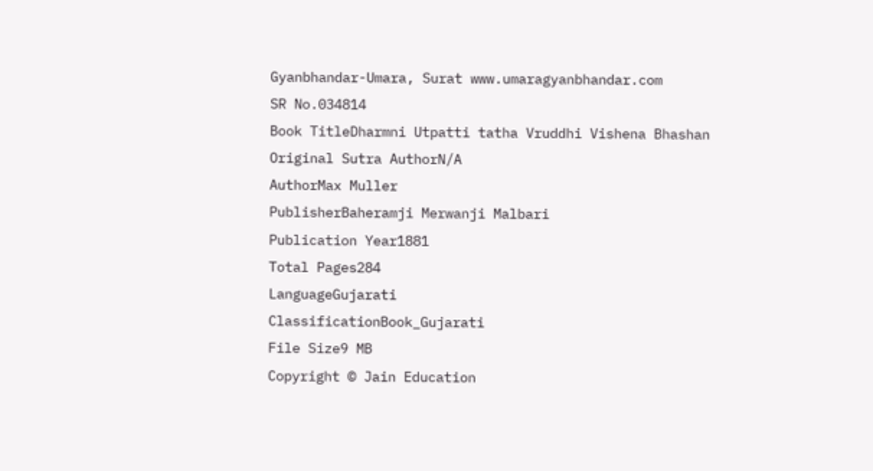Gyanbhandar-Umara, Surat www.umaragyanbhandar.com
SR No.034814
Book TitleDharmni Utpatti tatha Vruddhi Vishena Bhashan
Original Sutra AuthorN/A
AuthorMax Muller
PublisherBaheramji Merwanji Malbari
Publication Year1881
Total Pages284
LanguageGujarati
ClassificationBook_Gujarati
File Size9 MB
Copyright © Jain Education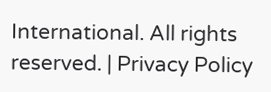International. All rights reserved. | Privacy Policy